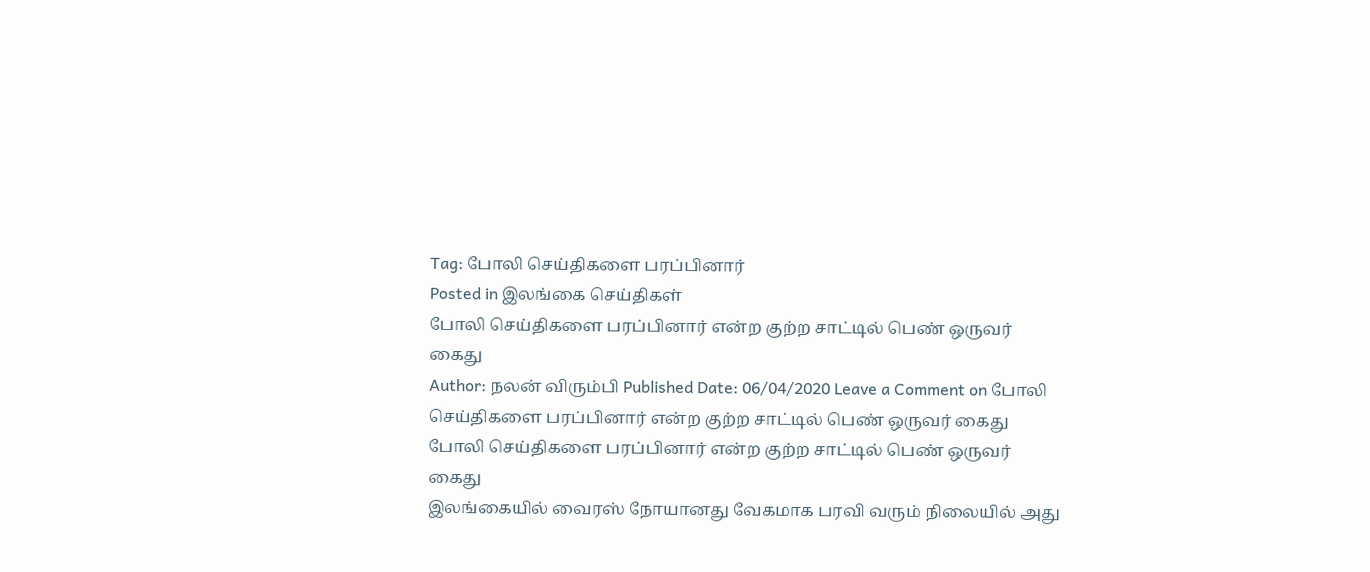Tag: போலி செய்திகளை பரப்பினார்
Posted in இலங்கை செய்திகள்
போலி செய்திகளை பரப்பினார் என்ற குற்ற சாட்டில் பெண் ஒருவர் கைது
Author: நலன் விரும்பி Published Date: 06/04/2020 Leave a Comment on போலி செய்திகளை பரப்பினார் என்ற குற்ற சாட்டில் பெண் ஒருவர் கைது
போலி செய்திகளை பரப்பினார் என்ற குற்ற சாட்டில் பெண் ஒருவர் கைது
இலங்கையில் வைரஸ் நோயானது வேகமாக பரவி வரும் நிலையில் அது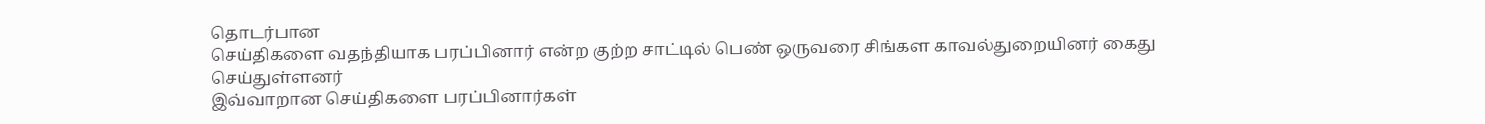தொடர்பான
செய்திகளை வதந்தியாக பரப்பினார் என்ற குற்ற சாட்டில் பெண் ஒருவரை சிங்கள காவல்துறையினர் கைது செய்துள்ளனர்
இவ்வாறான செய்திகளை பரப்பினார்கள்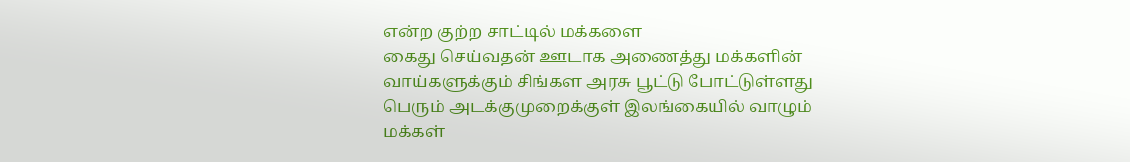என்ற குற்ற சாட்டில் மக்களை
கைது செய்வதன் ஊடாக அணைத்து மக்களின் வாய்களுக்கும் சிங்கள அரசு பூட்டு போட்டுள்ளது
பெரும் அடக்குமுறைக்குள் இலங்கையில் வாழும் மக்கள்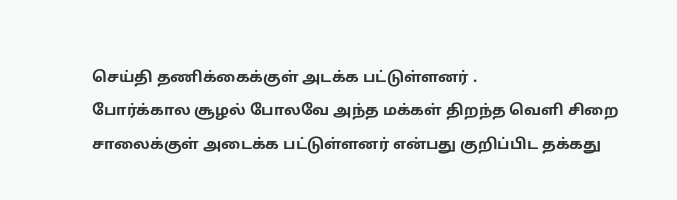செய்தி தணிக்கைக்குள் அடக்க பட்டுள்ளனர் .
போர்க்கால சூழல் போலவே அந்த மக்கள் திறந்த வெளி சிறை சாலைக்குள் அடைக்க பட்டுள்ளனர் என்பது குறிப்பிட தக்கது